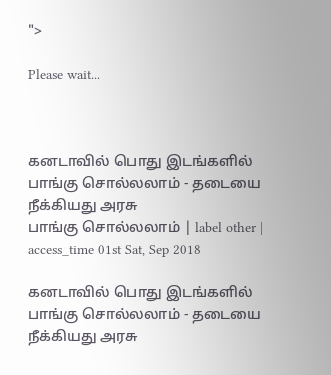">

Please wait...



கனடாவில் பொது இடங்களில் பாங்கு சொல்லலாம் - தடையை நீக்கியது அரசு
பாங்கு சொல்லலாம் | label other | access_time 01st Sat, Sep 2018

கனடாவில் பொது இடங்களில் பாங்கு சொல்லலாம் - தடையை நீக்கியது அரசு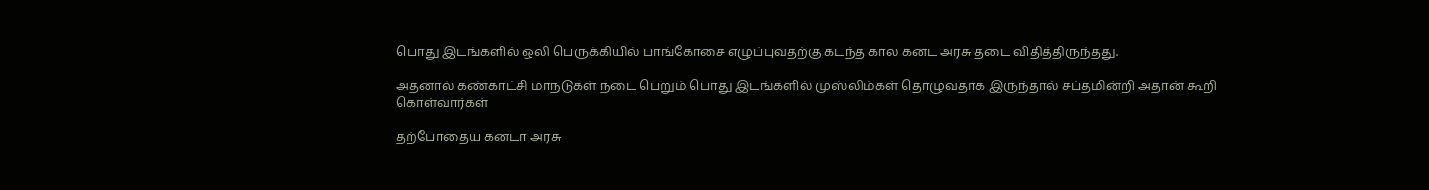பொது இடங்களில் ஒலி பெருக்கியில் பாங்கோசை எழுப்புவதற்கு கடந்த கால கனட அரசு தடை விதித்திருந்தது.

அதனால் கண்காட்சி மாநடுகள் நடை பெறும் பொது இடங்களில் முஸ்லிம்கள் தொழுவதாக இருந்தால் சப்தமின்றி அதான் கூறி கொள்வார்கள்

தற்போதைய கனடா அரசு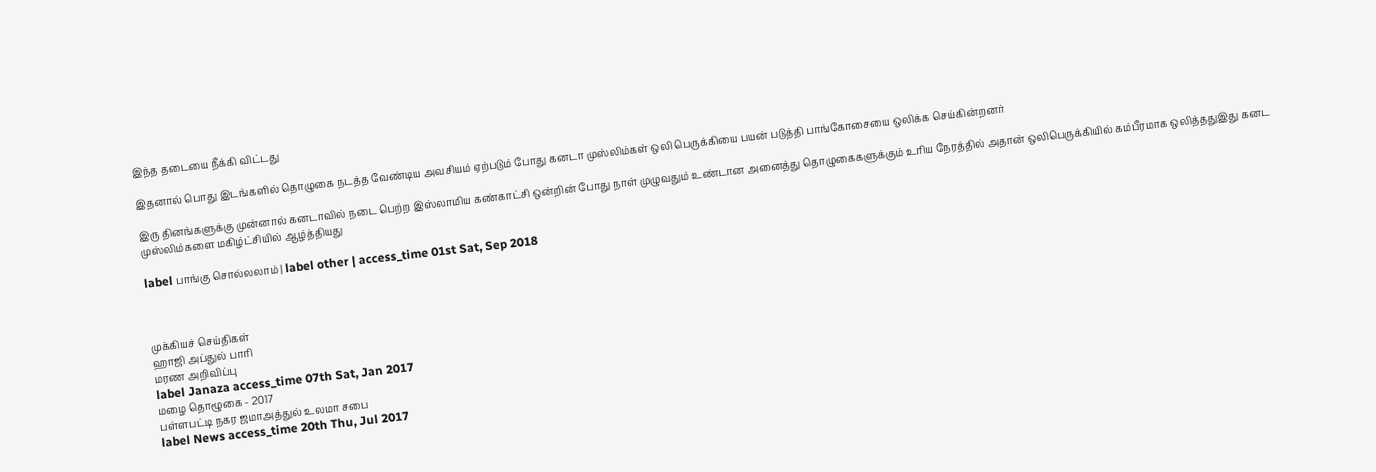இந்த தடையை நீக்கி விட்டது

இதனால் பொது இடங்களில் தொழுகை நடத்த வேண்டிய அவசியம் ஏற்படும் போது கனடா முஸ்லிம்கள் ஒலி பெருக்கியை பயன் படுத்தி பாங்கோசையை ஒலிக்க செய்கின்றனர்

இரு தினங்களுக்கு முன்னால் கனடாவில் நடை பெற்ற இஸ்லாமிய கண்காட்சி ஒன்றின் போது நாள் முழுவதும் உண்டான அனைத்து தொழுகைகளுக்கும் உரிய நேரத்தில் அதான் ஒலிபெருக்கியில் கம்பீரமாக ஒலித்ததுஇது கனட முஸ்லிம்களை மகிழ்ட்சியில் ஆழ்த்தியது

label பாங்கு சொல்லலாம் | label other | access_time 01st Sat, Sep 2018



முக்கியச் செய்திகள்
ஹாஜி அப்துல் பாரி
மரண அறிவிப்பு
label Janaza access_time 07th Sat, Jan 2017
மழை தொழூகை - 2017
பள்ளபட்டி நகர ஜமாஅத்துல் உலமா சபை
label News access_time 20th Thu, Jul 2017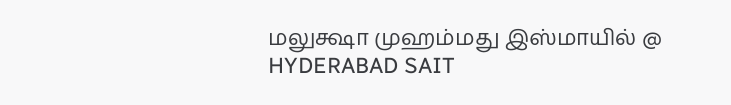மலுக்ஷா முஹம்மது இஸ்மாயில் @ HYDERABAD SAIT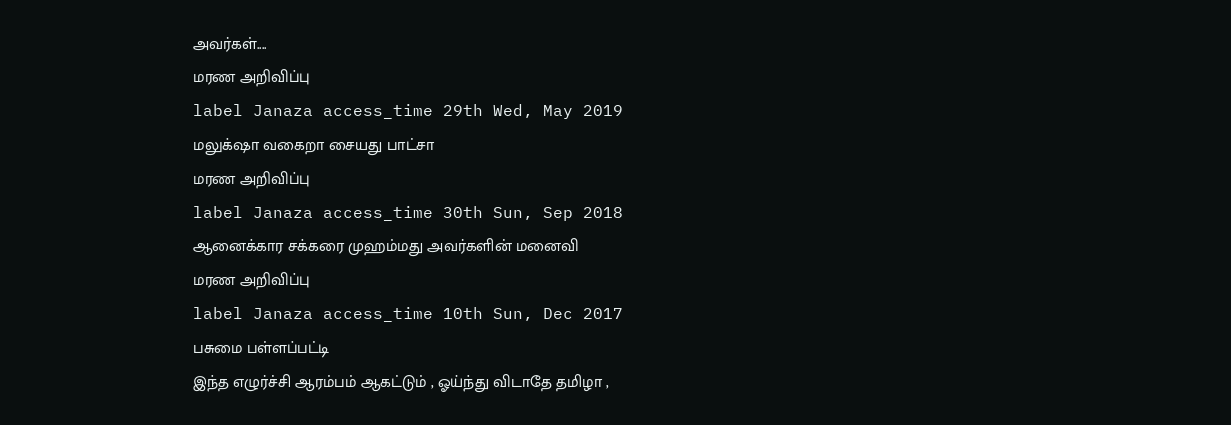அவர்கள்....
மரண அறிவிப்பு
label Janaza access_time 29th Wed, May 2019
மலுக்‌ஷா வகைறா சையது பாட்சா
மரண அறிவிப்பு
label Janaza access_time 30th Sun, Sep 2018
ஆனைக்கார சக்கரை முஹம்மது அவர்களின் மனைவி
மரண அறிவிப்பு
label Janaza access_time 10th Sun, Dec 2017
பசுமை பள்ளப்பட்டி
இந்த எழுர்ச்சி ஆரம்பம் ஆகட்டும் , ஓய்ந்து விடாதே தமிழா ,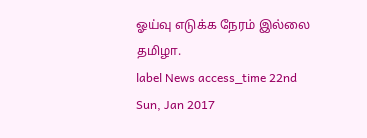ஓய்வு எடுக்க நேரம் இல்லை தமிழா.
label News access_time 22nd Sun, Jan 2017